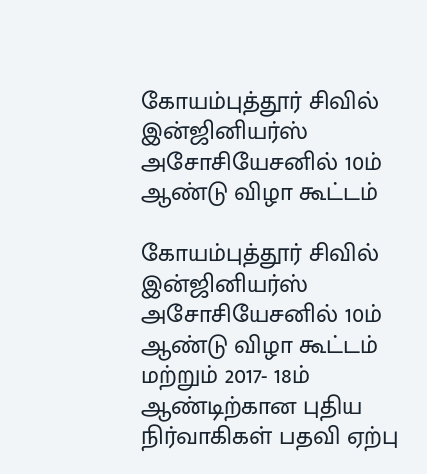கோயம்புத்தூர் சிவில் இன்ஜினியர்ஸ் அசோசியேசனில் 10ம் ஆண்டு விழா கூட்டம்

கோயம்புத்தூர் சிவில் இன்ஜினியர்ஸ் அசோசியேசனில் 10ம் ஆண்டு விழா கூட்டம் மற்றும் 2017- 18ம் ஆண்டிற்கான புதிய நிர்வாகிகள் பதவி ஏற்பு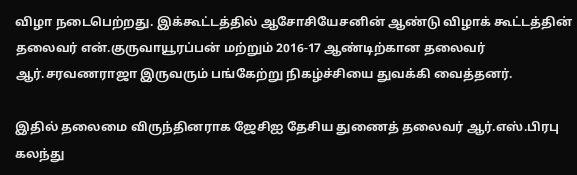விழா நடைபெற்றது. இக்கூட்டத்தில் ஆசோசியேசனின் ஆண்டு விழாக் கூட்டத்தின் தலைவர் என்.குருவாயூரப்பன் மற்றும் 2016-17 ஆண்டிற்கான தலைவர் ஆர்.சரவணராஜா இருவரும் பங்கேற்று நிகழ்ச்சியை துவக்கி வைத்தனர்.

இதில் தலைமை விருந்தினராக ஜேசிஐ தேசிய துணைத் தலைவர் ஆர்.எஸ்.பிரபு கலந்து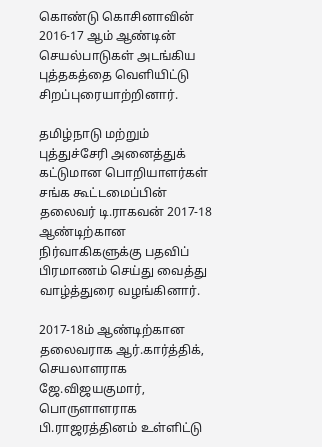கொண்டு கொசினாவின் 2016-17 ஆம் ஆண்டின் செயல்பாடுகள் அடங்கிய புத்தகத்தை வெளியிட்டு சிறப்புரையாற்றினார்.

தமிழ்நாடு மற்றும் புத்துச்சேரி அனைத்துக் கட்டுமான பொறியாளர்கள் சங்க கூட்டமைப்பின் தலைவர் டி.ராகவன் 2017-18 ஆண்டிற்கான நிர்வாகிகளுக்கு பதவிப் பிரமாணம் செய்து வைத்து வாழ்த்துரை வழங்கினார்.

2017-18ம் ஆண்டிற்கான தலைவராக ஆர்.கார்த்திக், செயலாளராக ஜே.விஜயகுமார், பொருளாளராக பி.ராஜரத்தினம் உள்ளிட்டு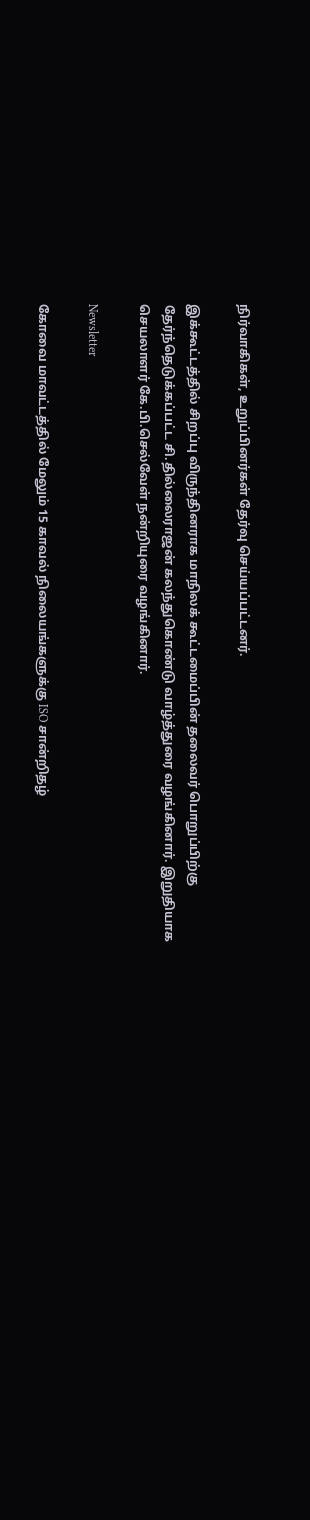நிர்வாகிகள், உறுப்பினர்கள் தேர்வு செய்யப்பட்டனர்.

இக்கூட்டத்தில் சிறப்பு விருந்தினராக மாநிலக் கூட்டமைப்பின் தலைவர் பொறுப்பிற்கு தேர்ந்தெடுக்கப்பட்ட சி.தில்லைராஜன் கலந்துகொண்டு வாழ்த்துரை வழங்கினார். இறுதியாக செயலாளர் கே.பி.செல்வேள் நன்றியுரை வழங்கினார்.

Newsletter

கோவை மாவட்டத்தில் மேலும் 15 காவல் நிலையங்களுக்கு ISO சான்றிதழ்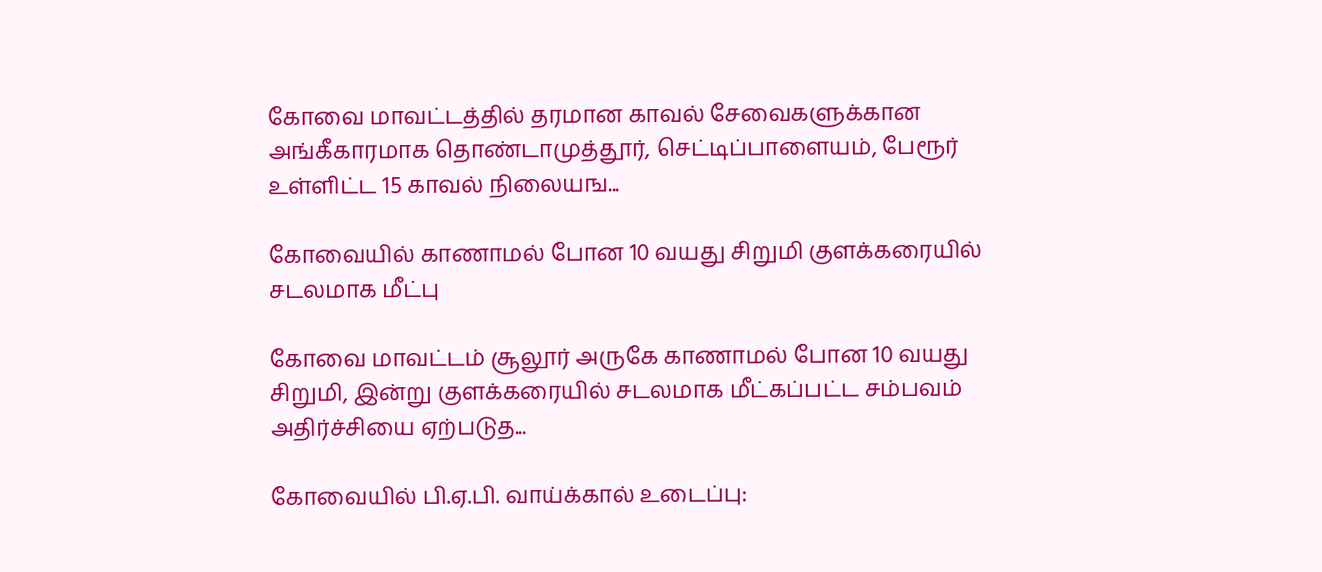கோவை மாவட்டத்தில் தரமான காவல் சேவைகளுக்கான அங்கீகாரமாக தொண்டாமுத்தூர், செட்டிப்பாளையம், பேரூர் உள்ளிட்ட 15 காவல் நிலையங...

கோவையில் காணாமல் போன 10 வயது சிறுமி குளக்கரையில் சடலமாக மீட்பு

கோவை மாவட்டம் சூலூர் அருகே காணாமல் போன 10 வயது சிறுமி, இன்று குளக்கரையில் சடலமாக மீட்கப்பட்ட சம்பவம் அதிர்ச்சியை ஏற்படுத...

கோவையில் பி.ஏ.பி. வாய்க்கால் உடைப்பு: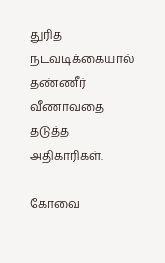துரித நடவடிக்கையால் தண்ணீர் வீணாவதை தடுத்த அதிகாரிகள்.

கோவை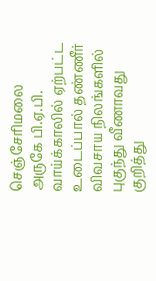செஞ்சேரிமலை அருகே பி.ஏ.பி. வாய்க்காலில் ஏற்பட்ட உடைப்பால் தண்ணீர் விவசாய நிலங்களில் புகுந்து வீணாவது குறித்து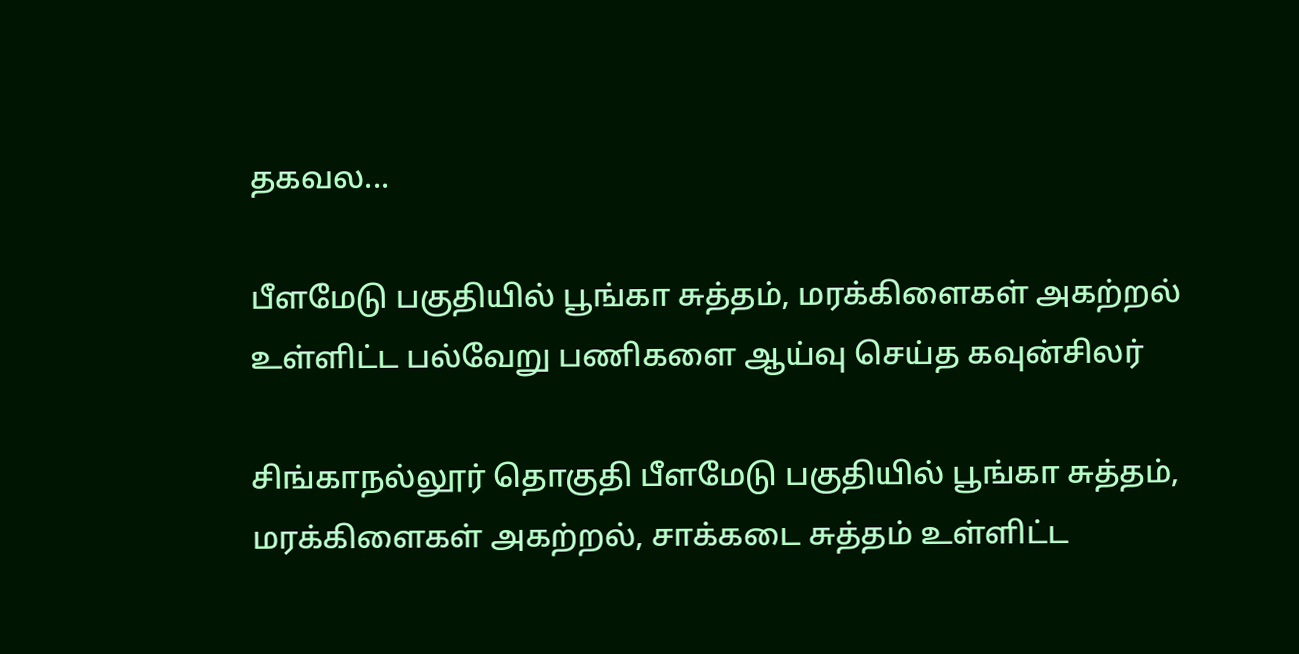தகவல...

பீளமேடு பகுதியில் பூங்கா சுத்தம், மரக்கிளைகள் அகற்றல் உள்ளிட்ட பல்வேறு பணிகளை ஆய்வு செய்த கவுன்சிலர்

சிங்காநல்லூர் தொகுதி பீளமேடு பகுதியில் பூங்கா சுத்தம், மரக்கிளைகள் அகற்றல், சாக்கடை சுத்தம் உள்ளிட்ட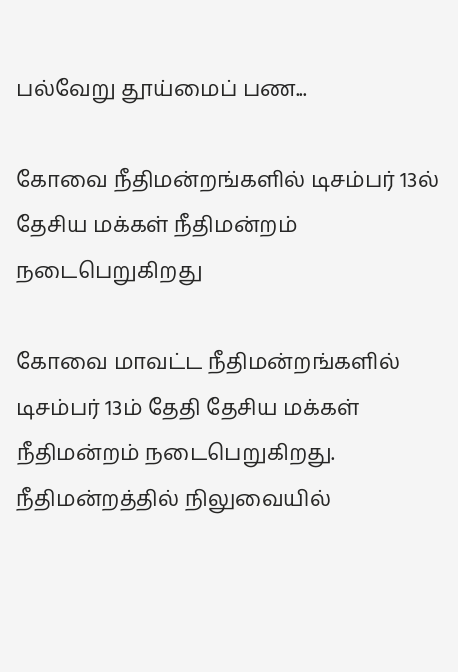பல்வேறு தூய்மைப் பண...

கோவை நீதிமன்றங்களில் டிசம்பர் 13ல் தேசிய மக்கள் நீதிமன்றம் நடைபெறுகிறது

கோவை மாவட்ட நீதிமன்றங்களில் டிசம்பர் 13ம் தேதி தேசிய மக்கள் நீதிமன்றம் நடைபெறுகிறது. நீதிமன்றத்தில் நிலுவையில்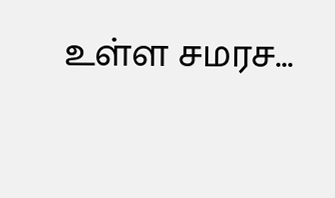உள்ள சமரச...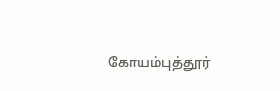கோயம்புத்தூர்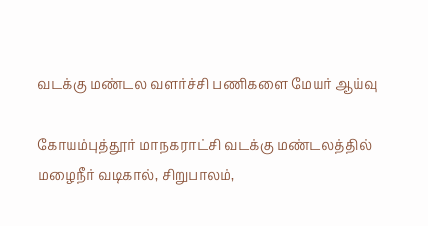வடக்கு மண்டல வளர்ச்சி பணிகளை மேயர் ஆய்வு

கோயம்புத்தூர் மாநகராட்சி வடக்கு மண்டலத்தில் மழைநீர் வடிகால், சிறுபாலம்,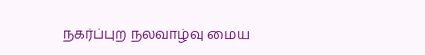நகர்ப்புற நலவாழ்வு மைய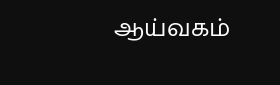ஆய்வகம்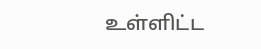உள்ளிட்ட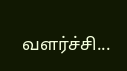வளர்ச்சி...